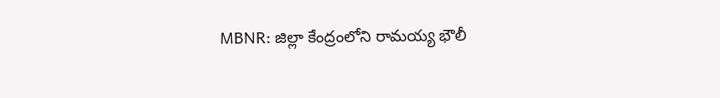MBNR: జిల్లా కేంద్రంలోని రామయ్య భౌలీ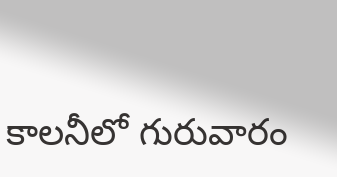కాలనీలో గురువారం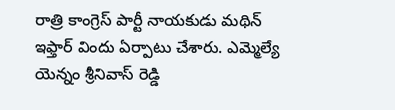రాత్రి కాంగ్రెస్ పార్టీ నాయకుడు మథిన్ ఇఫ్తార్ విందు ఏర్పాటు చేశారు. ఎమ్మెల్యే యెన్నం శ్రీనివాస్ రెడ్డి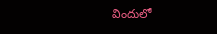విందులో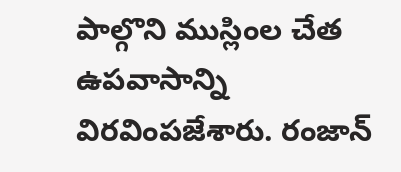పాల్గొని ముస్లింల చేత ఉపవాసాన్ని విరవింపజేశారు. రంజాన్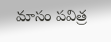మాసం పవిత్ర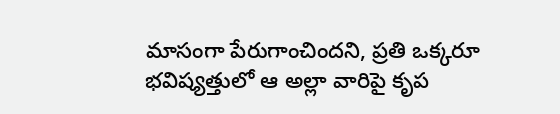మాసంగా పేరుగాంచిందని, ప్రతి ఒక్కరూ భవిష్యత్తులో ఆ అల్లా వారిపై కృప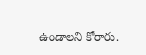ఉండాలని కోరారు.